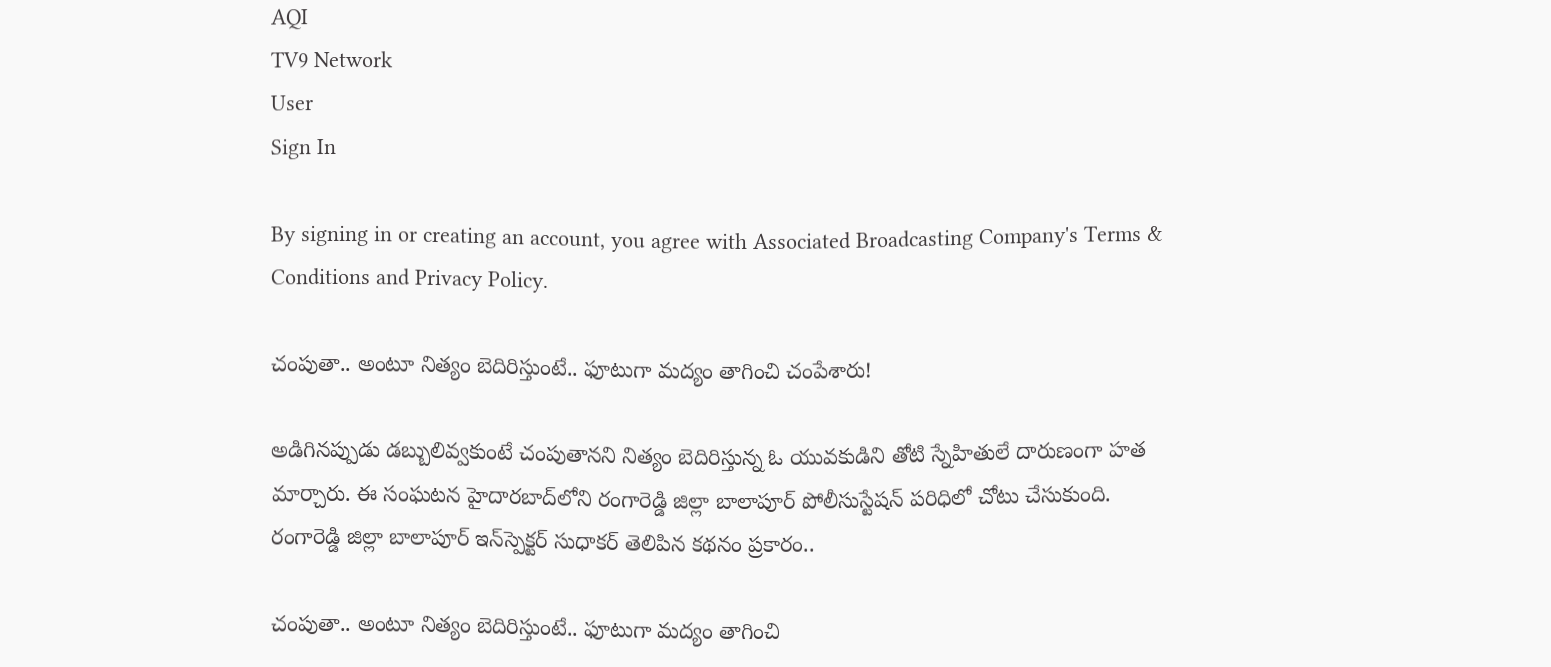AQI
TV9 Network
User
Sign In

By signing in or creating an account, you agree with Associated Broadcasting Company's Terms & Conditions and Privacy Policy.

చంపుతా.. అంటూ నిత్యం బెదిరిస్తుంటే.. ఫూటుగా మద్యం తాగించి చంపేశారు!

అడిగినప్పుడు డబ్బులివ్వకుంటే చంపుతానని నిత్యం బెదిరిస్తున్న ఓ యువకుడిని తోటి స్నేహితులే దారుణంగా హత మార్చారు. ఈ సంఘటన హైదారబాద్‌లోని రంగారెడ్డి జిల్లా బాలాపూర్‌ పోలీసుస్టేషన్‌ పరిధిలో చోటు చేసుకుంది. రంగారెడ్డి జిల్లా బాలాపూర్‌ ఇన్‌స్పెక్టర్‌ సుధాకర్‌ తెలిపిన కథనం ప్రకారం..

చంపుతా.. అంటూ నిత్యం బెదిరిస్తుంటే.. ఫూటుగా మద్యం తాగించి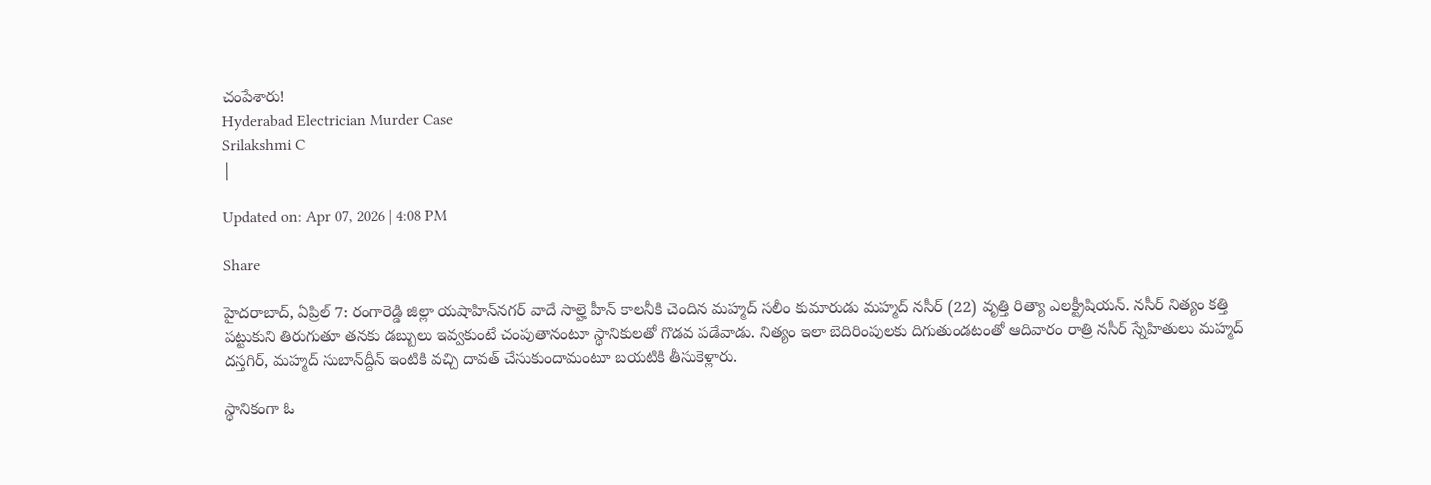చంపేశారు!
Hyderabad Electrician Murder Case
Srilakshmi C
|

Updated on: Apr 07, 2026 | 4:08 PM

Share

హైదరాబాద్‌, ఏప్రిల్ 7: రంగారెడ్డి జిల్లా యషాహిన్‌నగర్‌ వాదే సాల్హె హీన్‌ కాలనీకి చెందిన మహ్మద్‌ సలీం కుమారుడు మహ్మద్‌ నసీర్‌ (22) వృత్తి రిత్యా ఎలక్ట్రీషియన్‌. నసీర్‌ నిత్యం కత్తి పట్టుకుని తిరుగుతూ తనకు డబ్బులు ఇవ్వకుంటే చంపుతానంటూ స్థానికులతో గొడవ పడేవాడు. నిత్యం ఇలా బెదిరింపులకు దిగుతుండటంతో ఆదివారం రాత్రి నసీర్‌ స్నేహితులు మహ్మద్‌ దస్తగిర్‌, మహ్మద్‌ సుబాన్‌ద్దీన్‌ ఇంటికి వచ్చి దావత్‌ చేసుకుందామంటూ బయటికి తీసుకెళ్లారు.

స్థానికంగా ఓ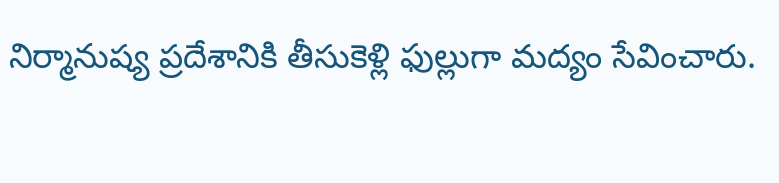నిర్మానుష్య ప్రదేశానికి తీసుకెళ్లి ఫుల్లుగా మద్యం సేవించారు.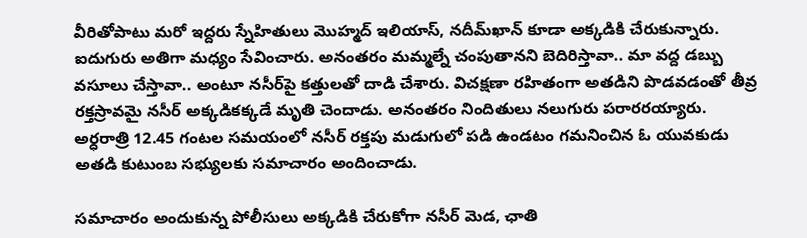వీరితోపాటు మరో ఇద్దరు స్నేహితులు మొహ్మద్‌ ఇలియాస్, నదీమ్‌ఖాన్‌ కూడా అక్కడికి చేరుకున్నారు. ఐదుగురు అతిగా మధ్యం సేవించారు. అనంతరం మమ్మల్నే చంపుతానని బెదిరిస్తావా.. మా వద్ద డబ్బు వసూలు చేస్తావా.. అంటూ నసీర్‌పై కత్తులతో దాడి చేశారు. విచక్షణా రహితంగా అతడిని పొడవడంతో తీవ్ర రక్తస్రావమై నసీర్‌ అక్కడికక్కడే మృతి చెందాడు. అనంతరం నిందితులు నలుగురు పరారరయ్యారు. అర్ధరాత్రి 12.45 గంటల సమయంలో నసీర్‌ రక్తపు మడుగులో పడి ఉండటం గమనించిన ఓ యువకుడు అతడి కుటుంబ సభ్యులకు సమాచారం అందించాడు.

సమాచారం అందుకున్న పోలీసులు అక్కడికి చేరుకోగా నసీర్‌ మెడ, ఛాతి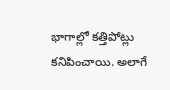భాగాల్లో కత్తిపోట్లు కనిపించాయి. అలాగే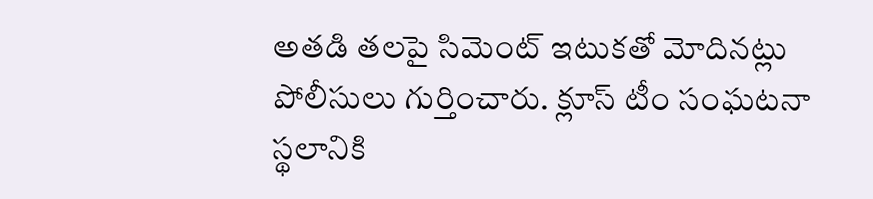అతడి తలపై సిమెంట్‌ ఇటుకతో మోదినట్లు పోలీసులు గుర్తించారు. క్లూస్‌ టీం సంఘటనా స్థలానికి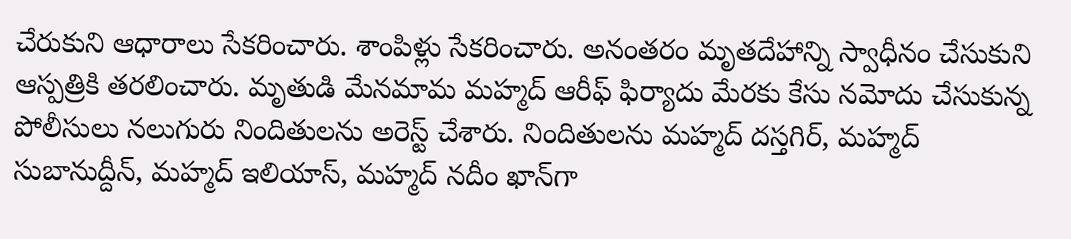చేరుకుని ఆధారాలు సేకరించారు. శాంపిళ్లు సేకరించారు. అనంతరం మృతదేహాన్ని స్వాధీనం చేసుకుని ఆస్పత్రికి తరలించారు. మృతుడి మేనమామ మహ్మద్‌ ఆరీఫ్‌ ఫిర్యాదు మేరకు కేసు నమోదు చేసుకున్న పోలీసులు నలుగురు నిందితులను అరెస్ట్ చేశారు. నిందితులను మహ్మద్‌ దస్తగిర్‌, మహ్మద్‌ సుబానుద్దీన్‌, మహ్మద్‌ ఇలియాస్‌, మహ్మద్‌ నదీం ఖాన్‌గా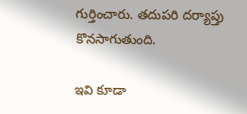గుర్తించారు. తదుపరి దర్యాప్తు కొనసాగుతుంది.

ఇవి కూడా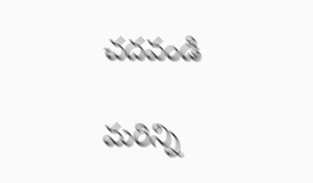చదవండి

మరిన్ని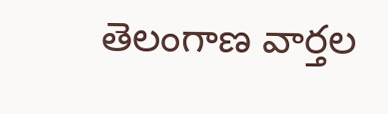తెలంగాణ వార్తల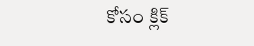కోసం క్లిక్‌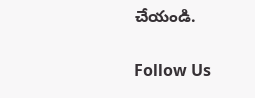చేయండి.

Follow Us